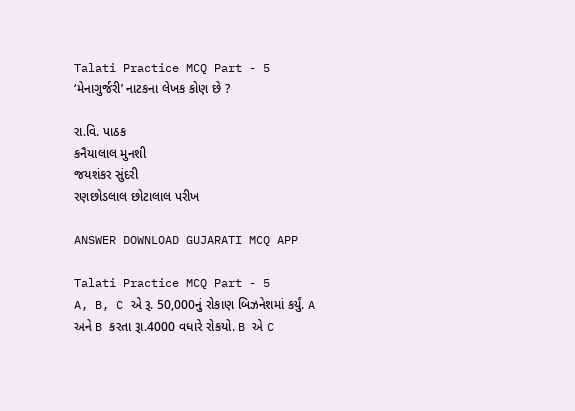Talati Practice MCQ Part - 5
‘મેનાગુર્જરી’ નાટકના લેખક કોણ છે ?

રા.વિ. પાઠક
કનૈયાલાલ મુનશી
જયશંકર સુંદરી
રણછોડલાલ છોટાલાલ પરીખ

ANSWER DOWNLOAD GUJARATI MCQ APP

Talati Practice MCQ Part - 5
A, B, C એ રૂ. 50,000નું રોકાણ બિઝનેશમાં કર્યું. A અને B કરતા રૂા.4000 વધારે રોકયો. B એ C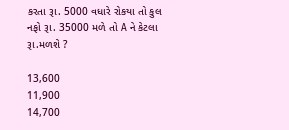કરતા રૂા. 5000 વધારે રોકયા તો કુલ નફો રૂા. 35000 મળે તો A ને કેટલા રૂા.મળશે ?

13,600
11,900
14,700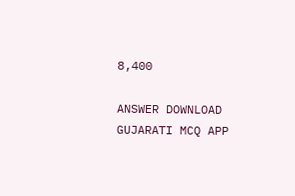8,400

ANSWER DOWNLOAD GUJARATI MCQ APP